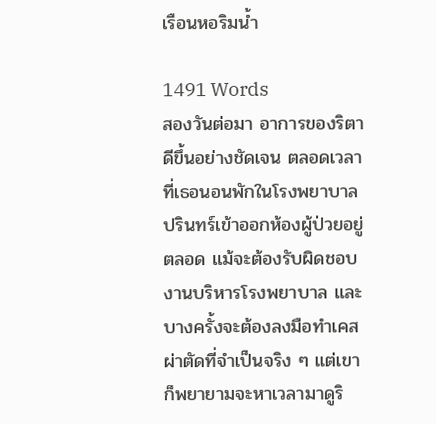เรือนหอริมน้ำ

1491 Words
สองวันต่อมา อาการของริตาดีขึ้นอย่างชัดเจน ตลอดเวลาที่เธอนอนพักในโรงพยาบาล ปรินทร์เข้าออกห้องผู้ป่วยอยู่ตลอด แม้จะต้องรับผิดชอบงานบริหารโรงพยาบาล และบางครั้งจะต้องลงมือทำเคสผ่าตัดที่จำเป็นจริง ๆ แต่เขาก็พยายามจะหาเวลามาดูริ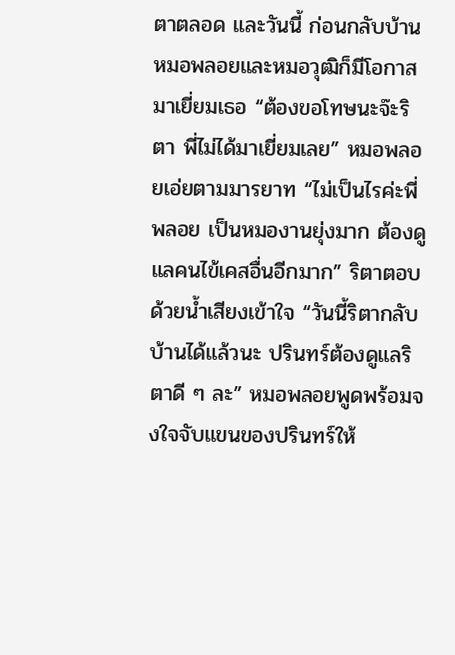ตาตลอด และวันนี้ ก่อนกลับบ้าน หมอพลอยและหมอวุฒิก็มีโอกาสมาเยี่ยมเธอ “ต้องขอโทษนะจ๊ะริตา พี่ไม่ได้มาเยี่ยมเลย” หมอพลอยเอ่ยตามมารยาท “ไม่เป็นไรค่ะพี่พลอย เป็นหมองานยุ่งมาก ต้องดูแลคนไข้เคสอื่นอีกมาก” ริตาตอบด้วยน้ำเสียงเข้าใจ “วันนี้ริตากลับบ้านได้แล้วนะ ปรินทร์ต้องดูแลริตาดี ๆ ละ” หมอพลอยพูดพร้อมจงใจจับแขนของปรินทร์ให้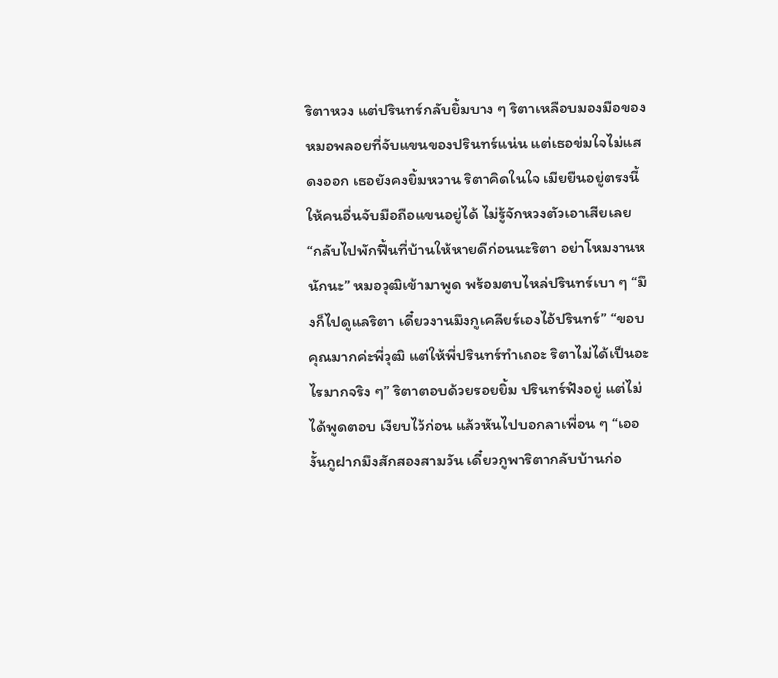ริตาหวง แต่ปรินทร์กลับยิ้มบาง ๆ ริตาเหลือบมองมือของหมอพลอยที่จับแขนของปรินทร์แน่น แต่เธอข่มใจไม่แสดงออก เธอยังคงยิ้มหวาน ริตาคิดในใจ เมียยืนอยู่ตรงนี้ให้คนอื่นจับมือถือแขนอยู่ได้ ไม่รู้จักหวงตัวเอาเสียเลย “กลับไปพักฟื้นที่บ้านให้หายดีก่อนนะริตา อย่าโหมงานหนักนะ” หมอวุฒิเข้ามาพูด พร้อมตบไหล่ปรินทร์เบา ๆ “มึงก็ไปดูแลริตา เดี๋ยวงานมึงกูเคลียร์เองไอ้ปรินทร์” “ขอบคุณมากค่ะพี่วุฒิ แต่ให้พี่ปรินทร์ทำเถอะ ริตาไม่ได้เป็นอะไรมากจริง ๆ” ริตาตอบด้วยรอยยิ้ม ปรินทร์ฟังอยู่ แต่ไม่ได้พูดตอบ เงียบไว้ก่อน แล้วหันไปบอกลาเพื่อน ๆ “เออ งั้นกูฝากมึงสักสองสามวัน เดี๋ยวกูพาริตากลับบ้านก่อ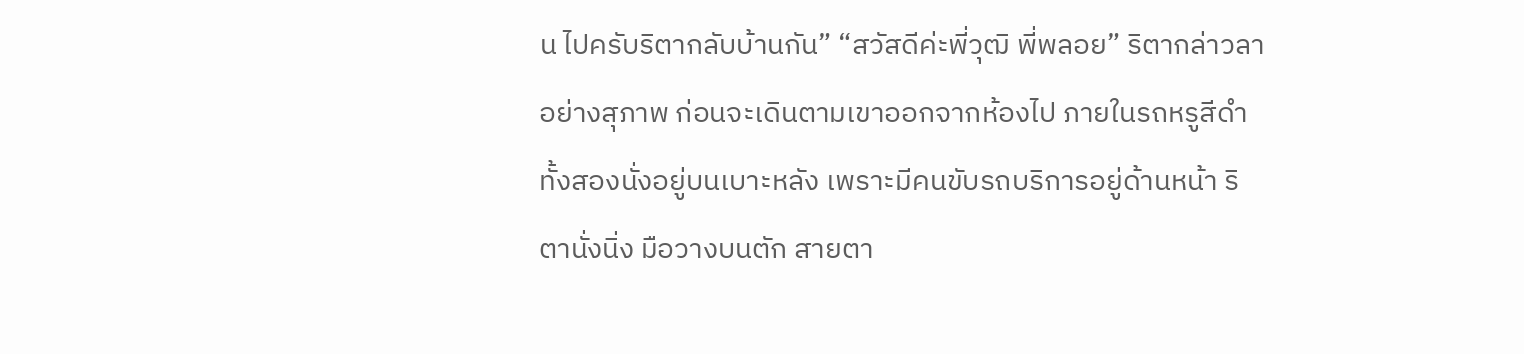น ไปครับริตากลับบ้านกัน” “สวัสดีค่ะพี่วุฒิ พี่พลอย” ริตากล่าวลาอย่างสุภาพ ก่อนจะเดินตามเขาออกจากห้องไป ภายในรถหรูสีดำ ทั้งสองนั่งอยู่บนเบาะหลัง เพราะมีคนขับรถบริการอยู่ด้านหน้า ริตานั่งนิ่ง มือวางบนตัก สายตา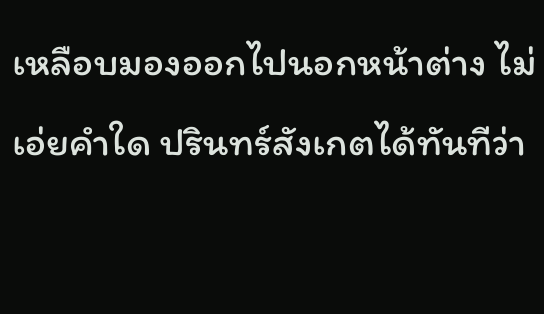เหลือบมองออกไปนอกหน้าต่าง ไม่เอ่ยคำใด ปรินทร์สังเกตได้ทันทีว่า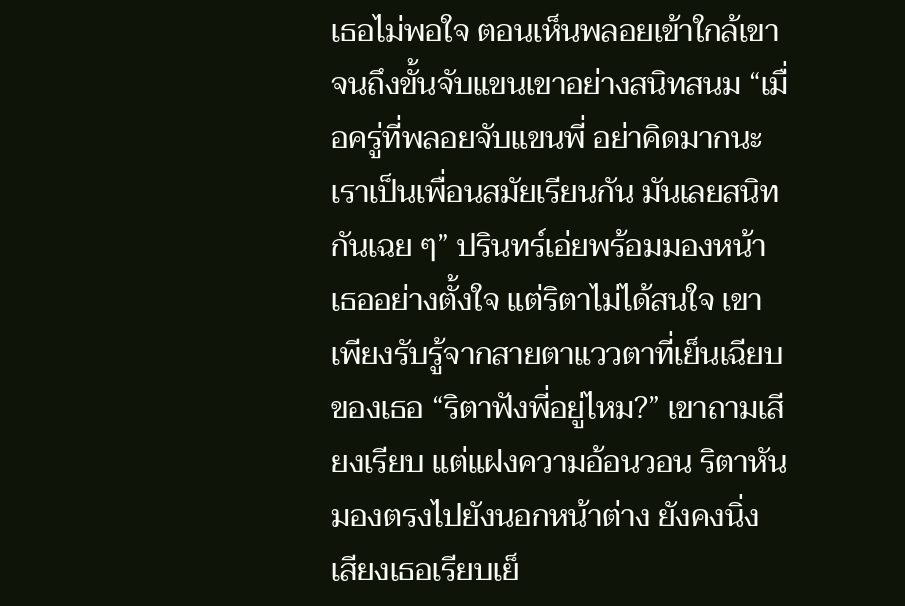เธอไม่พอใจ ตอนเห็นพลอยเข้าใกล้เขาจนถึงขั้นจับแขนเขาอย่างสนิทสนม “เมื่อครู่ที่พลอยจับแขนพี่ อย่าคิดมากนะ เราเป็นเพื่อนสมัยเรียนกัน มันเลยสนิทกันเฉย ๆ” ปรินทร์เอ่ยพร้อมมองหน้าเธออย่างตั้งใจ แต่ริตาไม่ได้สนใจ เขาเพียงรับรู้จากสายตาแววตาที่เย็นเฉียบของเธอ “ริตาฟังพี่อยู่ไหม?” เขาถามเสียงเรียบ แต่แฝงความอ้อนวอน ริตาหันมองตรงไปยังนอกหน้าต่าง ยังคงนิ่ง เสียงเธอเรียบเย็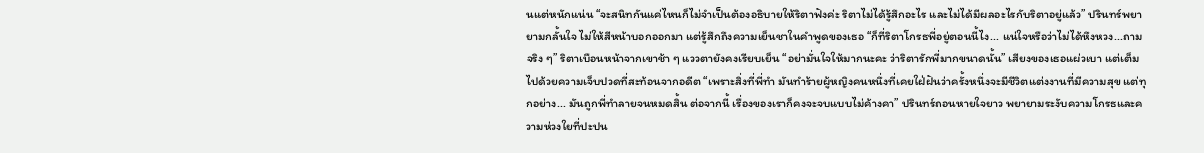นแต่หนักแน่น “จะสนิทกันแค่ไหนก็ไม่จำเป็นต้องอธิบายให้ริตาฟังค่ะ ริตาไม่ได้รู้สึกอะไร และไม่ได้มีผลอะไรกับริตาอยู่แล้ว” ปรินทร์พยายามกลั้นใจ ไม่ให้สีหน้าบอกออกมา แต่รู้สึกถึงความเย็นชาในคำพูดของเธอ “ก็ที่ริตาโกรธพี่อยู่ตอนนี้ไง... แน่ใจหรือว่าไม่ได้หึงหวง...ถามจริง ๆ” ริตาเบือนหน้าจากเขาช้า ๆ แววตายังคงเรียบเย็น “อย่ามั่นใจให้มากนะคะ ว่าริตารักพี่มากขนาดนั้น” เสียงของเธอแผ่วเบา แต่เต็มไปด้วยความเจ็บปวดที่สะท้อนจากอดีต “เพราะสิ่งที่พี่ทำ มันทำร้ายผู้หญิงคนหนึ่งที่เคยใฝ่ฝันว่าครั้งหนึ่งจะมีชีวิตแต่งงานที่มีความสุข แต่ทุกอย่าง... มันถูกพี่ทำลายจนหมดสิ้น ต่อจากนี้ เรื่องของเราก็คงจะจบแบบไม่ค้างคา” ปรินทร์ถอนหายใจยาว พยายามระงับความโกรธและความห่วงใยที่ปะปน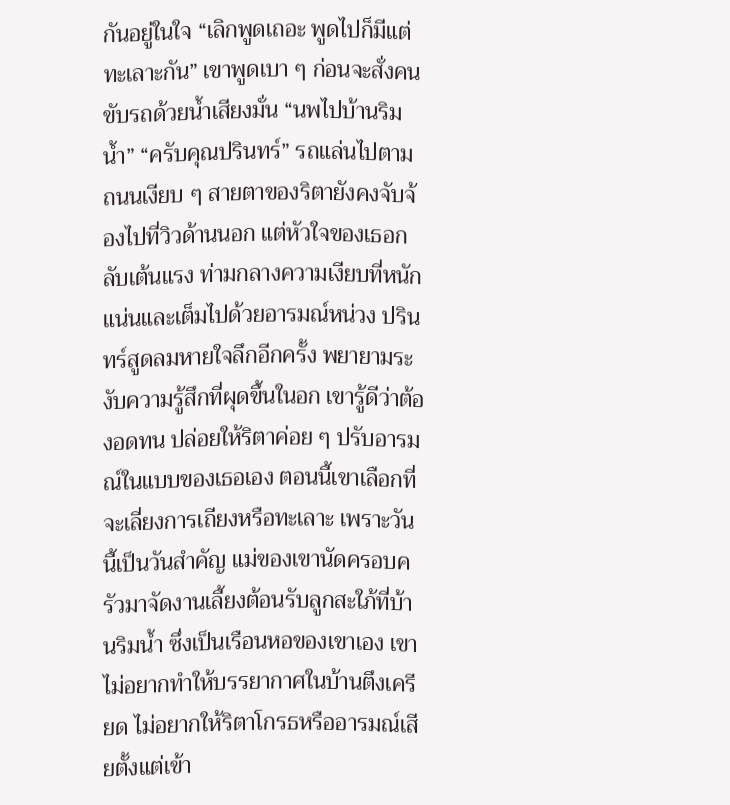กันอยู่ในใจ “เลิกพูดเถอะ พูดไปก็มีแต่ทะเลาะกัน” เขาพูดเบา ๆ ก่อนจะสั่งคนขับรถด้วยน้ำเสียงมั่น “นพไปบ้านริมน้ำ” “ครับคุณปรินทร์” รถแล่นไปตามถนนเงียบ ๆ สายตาของริตายังคงจับจ้องไปที่วิวด้านนอก แต่หัวใจของเธอกลับเต้นแรง ท่ามกลางความเงียบที่หนักแน่นและเต็มไปด้วยอารมณ์หน่วง ปรินทร์สูดลมหายใจลึกอีกครั้ง พยายามระงับความรู้สึกที่ผุดขึ้นในอก เขารู้ดีว่าต้องอดทน ปล่อยให้ริตาค่อย ๆ ปรับอารมณ์ในแบบของเธอเอง ตอนนี้เขาเลือกที่จะเลี่ยงการเถียงหรือทะเลาะ เพราะวันนี้เป็นวันสำคัญ แม่ของเขานัดครอบครัวมาจัดงานเลี้ยงต้อนรับลูกสะใภ้ที่บ้านริมน้ำ ซึ่งเป็นเรือนหอของเขาเอง เขาไม่อยากทำให้บรรยากาศในบ้านตึงเครียด ไม่อยากให้ริตาโกรธหรืออารมณ์เสียตั้งแต่เข้า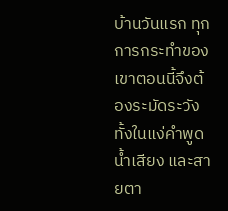บ้านวันแรก ทุกการกระทำของเขาตอนนี้จึงต้องระมัดระวัง ทั้งในแง่คำพูด น้ำเสียง และสายตา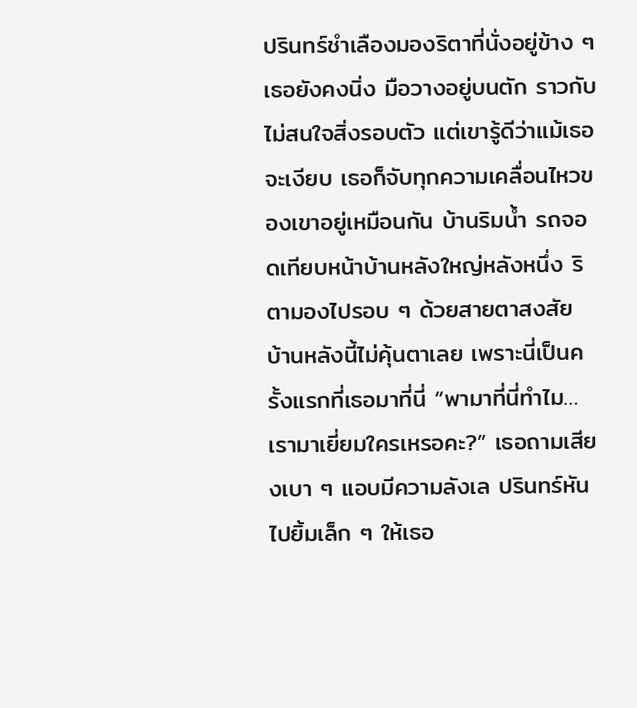ปรินทร์ชำเลืองมองริตาที่นั่งอยู่ข้าง ๆ เธอยังคงนิ่ง มือวางอยู่บนตัก ราวกับไม่สนใจสิ่งรอบตัว แต่เขารู้ดีว่าแม้เธอจะเงียบ เธอก็จับทุกความเคลื่อนไหวของเขาอยู่เหมือนกัน บ้านริมน้ำ รถจอดเทียบหน้าบ้านหลังใหญ่หลังหนึ่ง ริตามองไปรอบ ๆ ด้วยสายตาสงสัย บ้านหลังนี้ไม่คุ้นตาเลย เพราะนี่เป็นครั้งแรกที่เธอมาที่นี่ “พามาที่นี่ทำไม… เรามาเยี่ยมใครเหรอคะ?” เธอถามเสียงเบา ๆ แอบมีความลังเล ปรินทร์หันไปยิ้มเล็ก ๆ ให้เธอ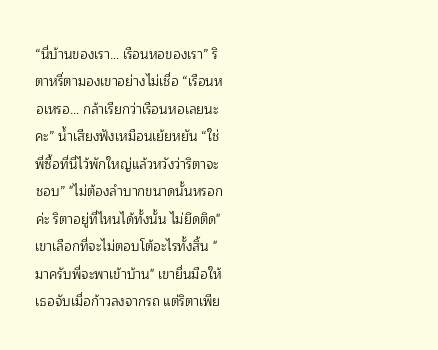“นี่บ้านของเรา… เรือนหอของเรา” ริตาหรี่ตามองเขาอย่างไม่เชื่อ “เรือนหอเหรอ… กล้าเรียกว่าเรือนหอเลยนะคะ” น้ำเสียงฟังเหมือนเย้ยหยัน “ใช่พี่ซื้อที่นี่ไว้พักใหญ่แล้วหวังว่าริตาจะชอบ” "ไม่ต้องลำบากขนาดนั้นหรอกค่ะ ริตาอยู่ที่ไหนได้ทั้งนั้น ไม่ยึดติด" เขาเลือกที่จะไม่ตอบโต้อะไรทั้งสิ้น "มาครับพี่จะพาเข้าบ้าน" เขายื่นมือให้เธอจับเมื่อก้าวลงจากรถ แต่ริตาเพีย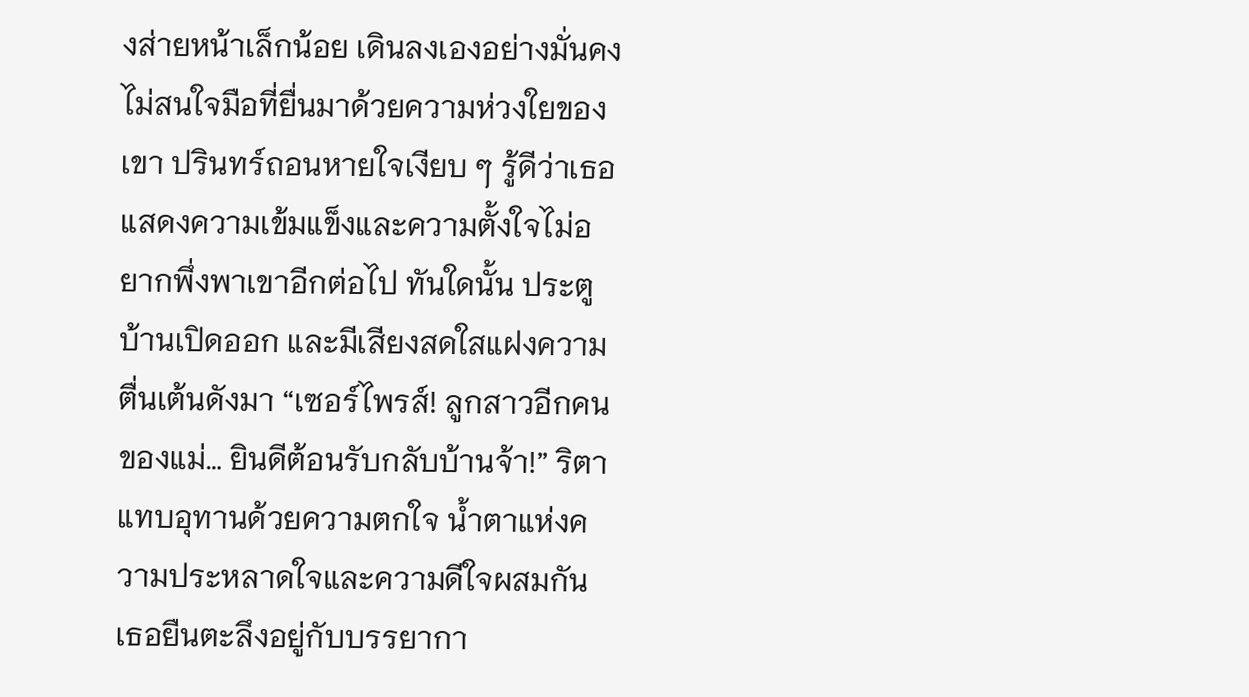งส่ายหน้าเล็กน้อย เดินลงเองอย่างมั่นคง ไม่สนใจมือที่ยื่นมาด้วยความห่วงใยของเขา ปรินทร์ถอนหายใจเงียบ ๆ รู้ดีว่าเธอแสดงความเข้มแข็งและความตั้งใจไม่อยากพึ่งพาเขาอีกต่อไป ทันใดนั้น ประตูบ้านเปิดออก และมีเสียงสดใสแฝงความตื่นเต้นดังมา “เซอร์ไพรส์! ลูกสาวอีกคนของแม่… ยินดีต้อนรับกลับบ้านจ้า!” ริตาแทบอุทานด้วยความตกใจ น้ำตาแห่งความประหลาดใจและความดีใจผสมกัน เธอยืนตะลึงอยู่กับบรรยากา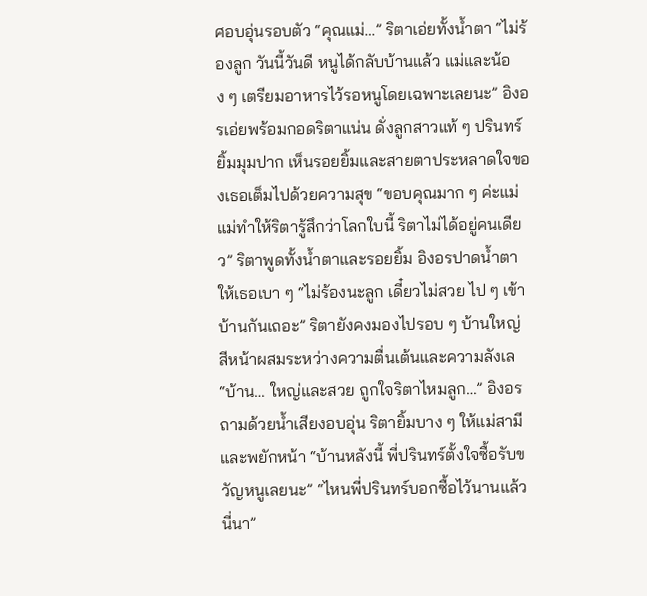ศอบอุ่นรอบตัว “คุณแม่…” ริตาเอ่ยทั้งน้ำตา “ไม่ร้องลูก วันนี้วันดี หนูได้กลับบ้านแล้ว แม่และน้อง ๆ เตรียมอาหารไว้รอหนูโดยเฉพาะเลยนะ” อิงอรเอ่ยพร้อมกอดริตาแน่น ดั่งลูกสาวแท้ ๆ ปรินทร์ยิ้มมุมปาก เห็นรอยยิ้มและสายตาประหลาดใจของเธอเต็มไปด้วยความสุข “ขอบคุณมาก ๆ ค่ะแม่ แม่ทำให้ริตารู้สึกว่าโลกใบนี้ ริตาไม่ได้อยู่คนเดียว” ริตาพูดทั้งน้ำตาและรอยยิ้ม อิงอรปาดน้ำตาให้เธอเบา ๆ “ไม่ร้องนะลูก เดี๋ยวไม่สวย ไป ๆ เข้าบ้านกันเถอะ” ริตายังคงมองไปรอบ ๆ บ้านใหญ่ สีหน้าผสมระหว่างความตื่นเต้นและความลังเล “บ้าน… ใหญ่และสวย ถูกใจริตาไหมลูก…” อิงอรถามด้วยน้ำเสียงอบอุ่น ริตายิ้มบาง ๆ ให้แม่สามีและพยักหน้า “บ้านหลังนี้ พี่ปรินทร์ตั้งใจซื้อรับขวัญหนูเลยนะ” “ไหนพี่ปรินทร์บอกซื้อไว้นานแล้วนี่นา”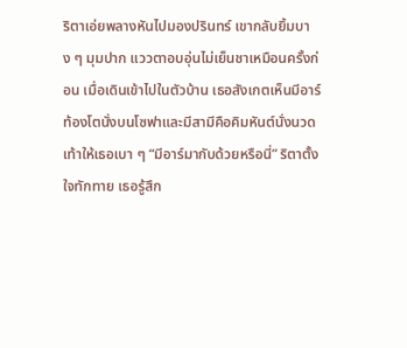ริตาเอ่ยพลางหันไปมองปรินทร์ เขากลับยิ้มบาง ๆ มุมปาก แววตาอบอุ่นไม่เย็นชาเหมือนครั้งก่อน เมื่อเดินเข้าไปในตัวบ้าน เธอสังเกตเห็นมีอาร์ท้องโตนั่งบนโซฟาและมีสามีคือคิมหันต์นั่งนวดเท้าให้เธอเบา ๆ “มีอาร์มากับด้วยหรือนี่” ริตาตั้งใจทักทาย เธอรู้สึก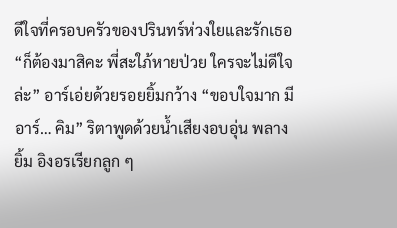ดีใจที่ครอบครัวของปรินทร์ห่วงใยและรักเธอ “ก็ต้องมาสิคะ พี่สะใภ้หายป่วย ใครจะไม่ดีใจล่ะ” อาร์เอ่ยด้วยรอยยิ้มกว้าง “ขอบใจมาก มีอาร์… คิม” ริตาพูดด้วยน้ำเสียงอบอุ่น พลางยิ้ม อิงอรเรียกลูก ๆ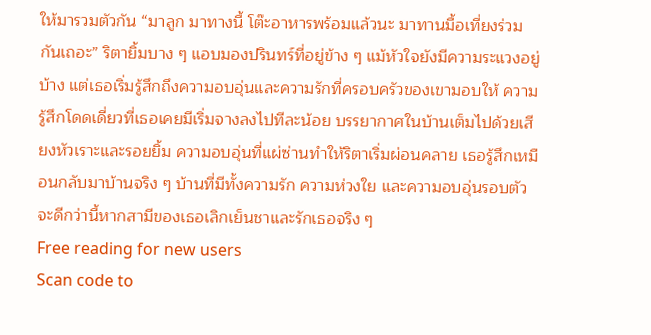ให้มารวมตัวกัน “มาลูก มาทางนี้ โต๊ะอาหารพร้อมแล้วนะ มาทานมื้อเที่ยงร่วมกันเถอะ” ริตายิ้มบาง ๆ แอบมองปรินทร์ที่อยู่ข้าง ๆ แม้หัวใจยังมีความระแวงอยู่บ้าง แต่เธอเริ่มรู้สึกถึงความอบอุ่นและความรักที่ครอบครัวของเขามอบให้ ความรู้สึกโดดเดี่ยวที่เธอเคยมีเริ่มจางลงไปทีละน้อย บรรยากาศในบ้านเต็มไปด้วยเสียงหัวเราะและรอยยิ้ม ความอบอุ่นที่แผ่ซ่านทำให้ริตาเริ่มผ่อนคลาย เธอรู้สึกเหมือนกลับมาบ้านจริง ๆ บ้านที่มีทั้งความรัก ความห่วงใย และความอบอุ่นรอบตัว จะดีกว่านี้หากสามีของเธอเลิกเย็นชาและรักเธอจริง ๆ
Free reading for new users
Scan code to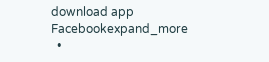download app
Facebookexpand_more
  •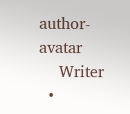author-avatar
    Writer
  •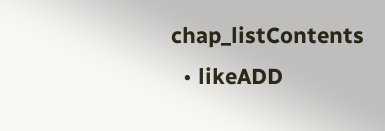chap_listContents
  • likeADD